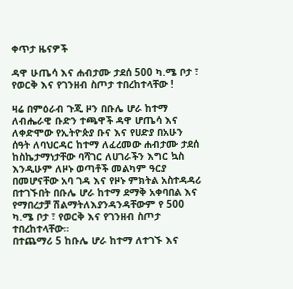ቀጥታ ዜናዎች

ዳዋ ሁጤሳ እና ሐብታሙ ታደሰ 500 ካ.ሜ ቦታ ፣ የወርቅ እና የገንዘብ ስጦታ ተበረከተላቸው !

ዛሬ በምዕራብ ጉጂ ዞን በቡሌ ሆራ ከተማ ለብሔራዊ ቡድን ተጫዋች ዳዋ ሆጤሳ እና ለቀድሞው የኢትዮጵያ ቡና እና የሀድያ በአሁን ሰዓት ለባህርዳር ከተማ ለፈረመው ሐብታሙ ታደሰ ከስኬታማነታቸው ባሻገር ለሀገራችን እግር ኳስ እንዲሁም ለዞኑ ወጣቶች መልካም ዓርያ በመሆናቸው አባ ገዳ እና የዞኑ ምክትል አስተዳዳሪ በተገኙበት በቡሌ ሆራ ከተማ ደማቅ አቀባበል እና የማበረታቻ ሽልማትለእያንዳንዳቸውም የ 500 ካ.ሜ ቦታ ፣ የወርቅ እና የገንዘብ ስጦታ ተበረከተላቸው።
በተጨማሪ 5 ከቡሌ ሆራ ከተማ ለተገኙ እና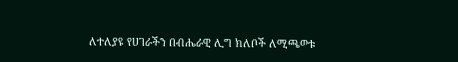ለተለያዩ የሀገራችን በብሔራዊ ሊግ ክለቦች ለሚጫወቱ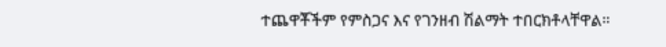ተጨዋቾችም የምስጋና እና የገንዘብ ሽልማት ተበርክቶላቸዋል።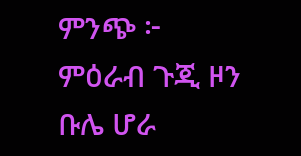ምንጭ ፦ ምዕራብ ጉጂ ዞን ቡሌ ሆራ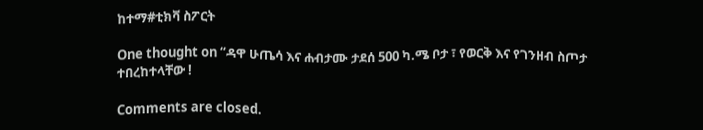ከተማ#ቲክቫ ስፖርት

One thought on “ዳዋ ሁጤሳ እና ሐብታሙ ታደሰ 500 ካ.ሜ ቦታ ፣ የወርቅ እና የገንዘብ ስጦታ ተበረከተላቸው !

Comments are closed.